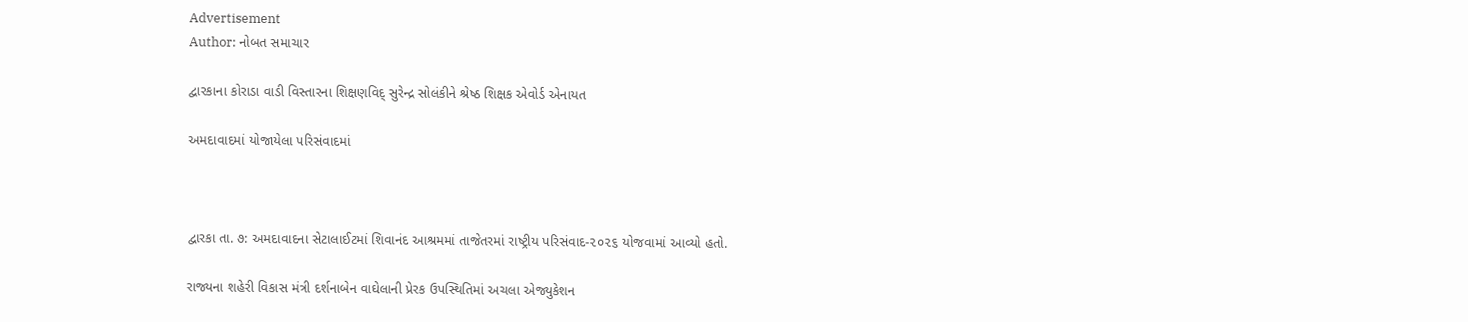Advertisement
Author: નોબત સમાચાર

દ્વારકાના કોરાડા વાડી વિસ્તારના શિક્ષણવિદ્ સુરેન્દ્ર સોલંકીને શ્રેષ્ઠ શિક્ષક એવોર્ડ એનાયત

અમદાવાદમાં યોજાયેલા ૫રિસંવાદમાં



દ્વારકા તા. ૭: અમદાવાદના સેટાલાઈટમાં શિવાનંદ આશ્રમમાં તાજેતરમાં રાષ્ટ્રીય પરિસંવાદ-૨૦૨૬ યોજવામાં આવ્યો હતો.

રાજ્યના શહેરી વિકાસ મંત્રી દર્શનાબેન વાઘેલાની પ્રેરક ઉપસ્થિતિમાં અચલા એજ્યુકેશન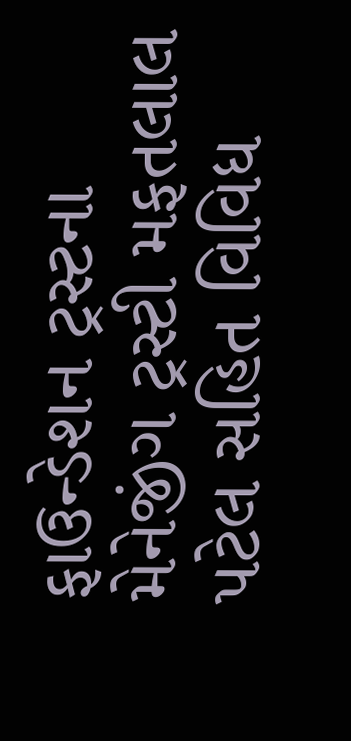ફાઉન્ડેશન ટ્રસ્ટના મેનેજીંગ ટ્રસ્ટી મફતલાલ પટેલ સહિત વિવિધ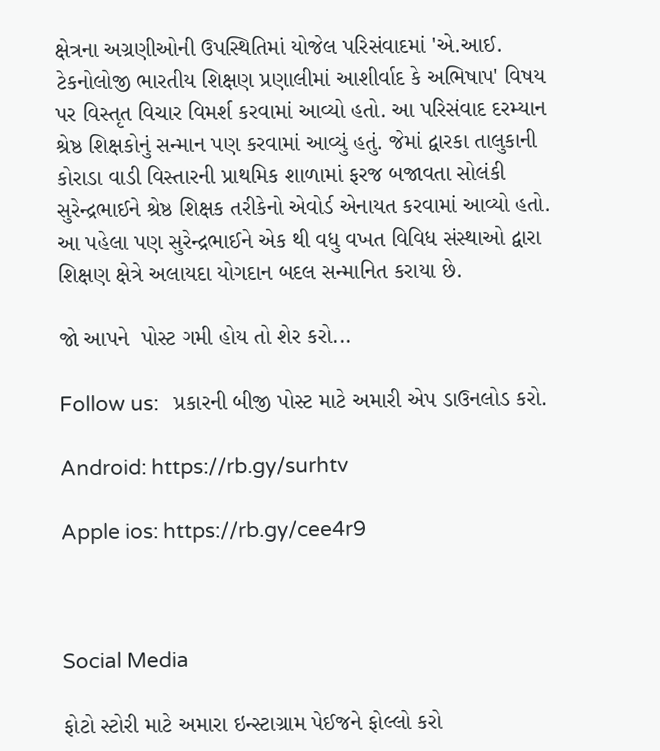ક્ષેત્રના અગ્રણીઓની ઉપસ્થિતિમાં યોજેલ પરિસંવાદમાં 'એ.આઈ. ટેકનોલોજી ભારતીય શિક્ષણ પ્રણાલીમાં આશીર્વાદ કે અભિષાપ' વિષય પર વિસ્તૃત વિચાર વિમર્શ કરવામાં આવ્યો હતો. આ પરિસંવાદ દરમ્યાન શ્રેષ્ઠ શિક્ષકોનું સન્માન પણ કરવામાં આવ્યું હતું. જેમાં દ્વારકા તાલુકાની કોરાડા વાડી વિસ્તારની પ્રાથમિક શાળામાં ફરજ બજાવતા સોલંકી સુરેન્દ્રભાઈને શ્રેષ્ઠ શિક્ષક તરીકેનો એવોર્ડ એનાયત કરવામાં આવ્યો હતો. આ પહેલા પણ સુરેન્દ્રભાઈને એક થી વધુ વખત વિવિધ સંસ્થાઓ દ્વારા શિક્ષણ ક્ષેત્રે અલાયદા યોગદાન બદલ સન્માનિત કરાયા છે.

જો આપને  પોસ્ટ ગમી હોય તો શેર કરો...

Follow us:   પ્રકારની બીજી પોસ્ટ માટે અમારી એપ ડાઉનલોડ કરો.

Android: https://rb.gy/surhtv

Apple ios: https://rb.gy/cee4r9



Social Media

ફોટો સ્ટોરી માટે અમારા ઇન્સ્ટાગ્રામ પેઈજને ફોલ્લો કરો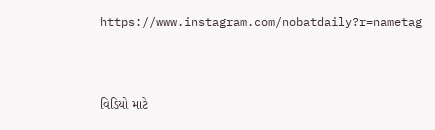https://www.instagram.com/nobatdaily?r=nametag



વિડિયો માટે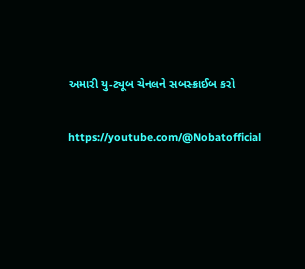અમારી યુ-ટ્યૂબ ચેનલને સબસ્ક્રાઈબ કરો

https://youtube.com/@Nobatofficial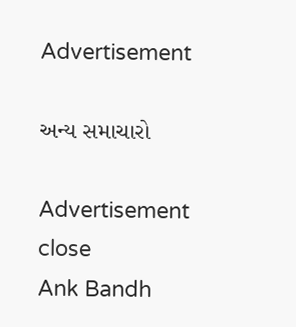Advertisement

અન્ય સમાચારો

Advertisement
close
Ank Bandh